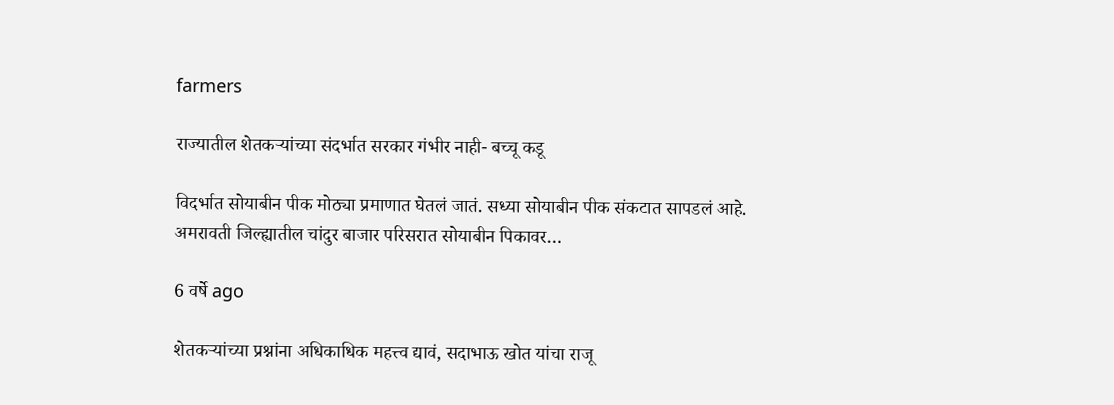farmers

राज्यातील शेतकऱ्यांच्या संदर्भात सरकार गंभीर नाही- बच्चू कडू

विदर्भात सोयाबीन पीक मोठ्या प्रमाणात घेतलं जातं. सध्या सोयाबीन पीक संकटात सापडलं आहे. अमरावती जिल्ह्यातील चांदुर बाजार परिसरात सोयाबीन पिकावर…

6 वर्षे ago

शेतकऱ्यांच्या प्रश्नांना अधिकाधिक महत्त्व द्यावं, सदाभाऊ खोत यांचा राजू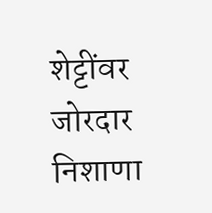शेट्टींवर जोरदार निशाणा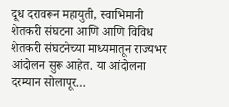दूध दरावरून महायुती, स्वाभिमानी शेतकरी संघटना आणि आणि विविध शेतकरी संघटनेच्या माध्यमातून राज्यभर आंदोलन सुरू आहेत. या आंदोलना दरम्यान सोलापूर…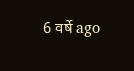6 वर्षे ago